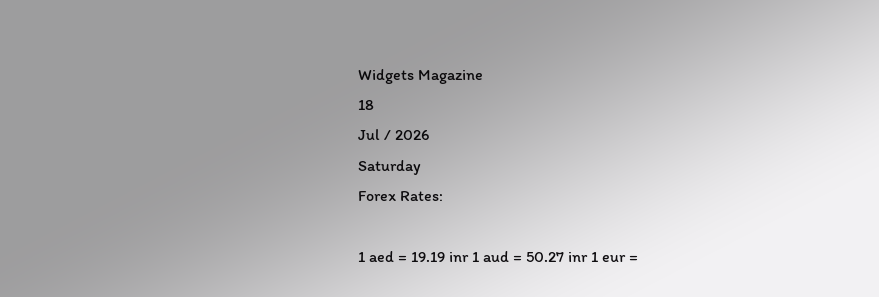Widgets Magazine
18
Jul / 2026
Saturday
Forex Rates:

1 aed = 19.19 inr 1 aud = 50.27 inr 1 eur =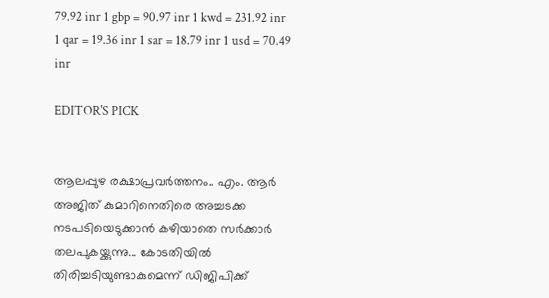79.92 inr 1 gbp = 90.97 inr 1 kwd = 231.92 inr 1 qar = 19.36 inr 1 sar = 18.79 inr 1 usd = 70.49 inr

EDITOR'S PICK


ആലപ്പുഴ രക്ഷാപ്രവർത്തനം.. എം. ആർ അജിത് കുമാറിനെതിരെ അച്ചടക്ക നടപടിയെടുക്കാൻ കഴിയാതെ സർക്കാർ തലപുകയ്ക്കുന്നു... കോടതിയിൽ തിരിച്ചടിയുണ്ടാകുമെന്ന് ഡിജിപിക്ക്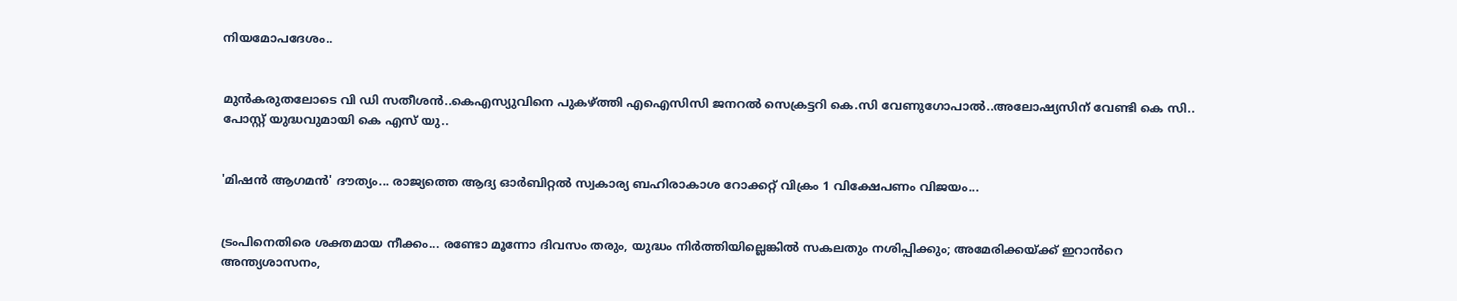നിയമോപദേശം..


മുൻകരുതലോടെ വി ഡി സതീശൻ..കെഎസ്യുവിനെ പുകഴ്ത്തി എഐസിസി ജനറല്‍ സെക്രട്ടറി കെ.സി വേണുഗോപാല്‍..അലോഷ്യസിന് വേണ്ടി കെ സി.. പോസ്റ്റ് യുദ്ധവുമായി കെ എസ് യു..


'മിഷന്‍ ആഗമന്‍' ദൗത്യം... രാജ്യത്തെ ആദ്യ ഓര്‍ബിറ്റല്‍ സ്വകാര്യ ബഹിരാകാശ റോക്കറ്റ് വിക്രം 1 വിക്ഷേപണം വിജയം...


ട്രംപിനെതിരെ ശക്തമായ നീക്കം... രണ്ടോ മൂന്നോ ദിവസം തരും, യുദ്ധം നി‍ർത്തിയില്ലെങ്കിൽ സകലതും നശിപ്പിക്കും; അമേരിക്കയ്ക്ക് ഇറാൻറെ അന്ത്യശാസനം,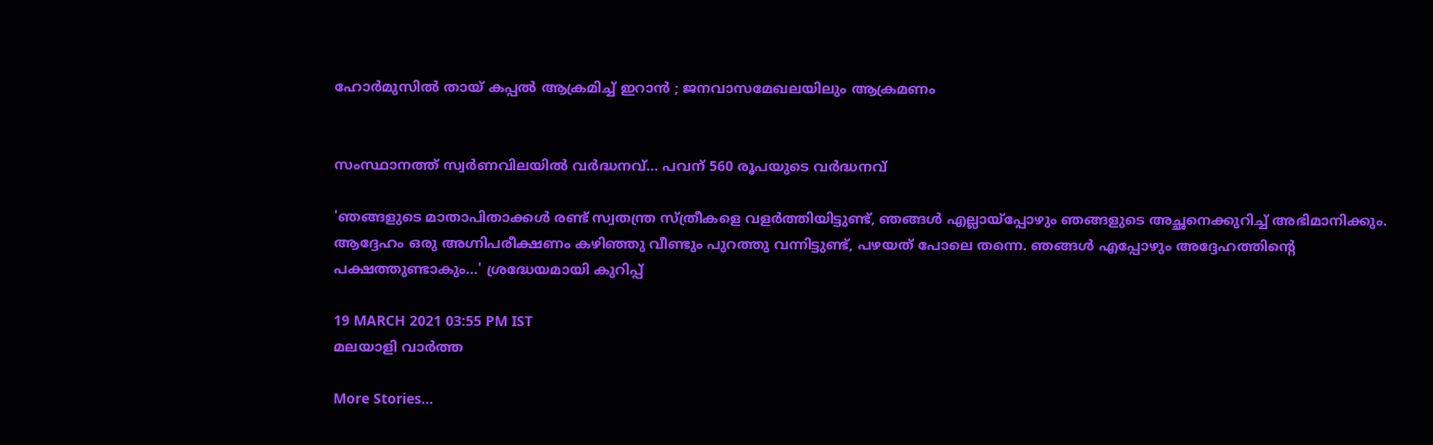ഹോർമുസിൽ തായ് കപ്പൽ ആക്രമിച്ച് ഇറാൻ ; ജനവാസമേഖലയിലും ആക്രമണം


സംസ്ഥാനത്ത് സ്വര്‍ണവിലയില്‍ വര്‍ദ്ധനവ്... പവന് 560 രൂപയുടെ വർദ്ധനവ്

'ഞങ്ങളുടെ മാതാപിതാക്കൾ രണ്ട് സ്വതന്ത്ര സ്ത്രീകളെ വളർത്തിയിട്ടുണ്ട്, ഞങ്ങൾ എല്ലായ്പ്പോഴും ഞങ്ങളുടെ അച്ഛനെക്കുറിച്ച് അഭിമാനിക്കും. ആദ്ദേഹം ഒരു അഗ്നിപരീക്ഷണം കഴിഞ്ഞു വീണ്ടും പുറത്തു വന്നിട്ടുണ്ട്, പഴയത് പോലെ തന്നെ. ഞങ്ങൾ എപ്പോഴും അദ്ദേഹത്തിന്റെ പക്ഷത്തുണ്ടാകും...' ശ്രദ്ധേയമായി കുറിപ്പ്

19 MARCH 2021 03:55 PM IST
മലയാളി വാര്‍ത്ത

More Stories...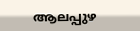ആലപ്പുഴ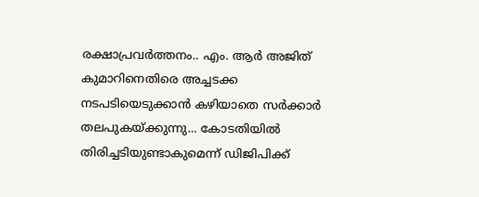രക്ഷാപ്രവർത്തനം.. എം. ആർ അജിത് കുമാറിനെതിരെ അച്ചടക്ക നടപടിയെടുക്കാൻ കഴിയാതെ സർക്കാർ തലപുകയ്ക്കുന്നു... കോടതിയിൽ തിരിച്ചടിയുണ്ടാകുമെന്ന് ഡിജിപിക്ക്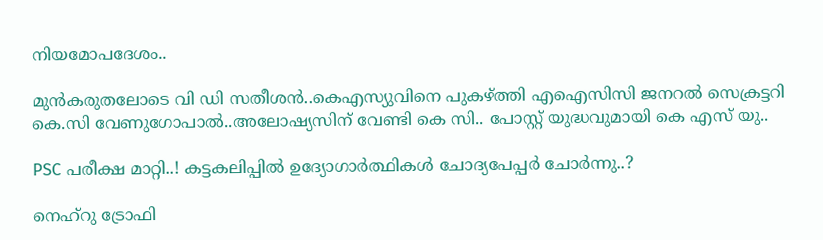നിയമോപദേശം..

മുൻകരുതലോടെ വി ഡി സതീശൻ..കെഎസ്യുവിനെ പുകഴ്ത്തി എഐസിസി ജനറല്‍ സെക്രട്ടറി കെ.സി വേണുഗോപാല്‍..അലോഷ്യസിന് വേണ്ടി കെ സി.. പോസ്റ്റ് യുദ്ധവുമായി കെ എസ് യു..

PSC പരീക്ഷ മാറ്റി..! കട്ടകലിപ്പിൽ ഉദ്യോഗാർത്ഥികൾ ചോദ്യപേപ്പർ ചോർന്നു..?

നെഹ്റു ട്രോഫി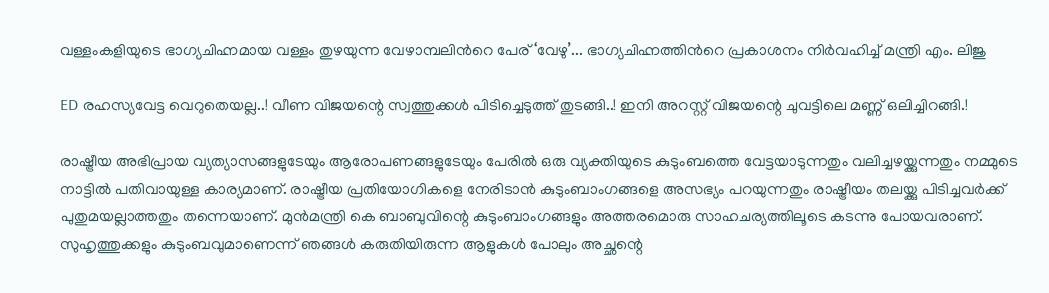വള്ളംകളിയുടെ ഭാഗ്യചിഹ്നമായ വള്ളം തുഴയുന്ന വേഴാമ്പലിൻറെ പേര് ‘വേഴു’... ഭാഗ്യചിഹ്നത്തിൻറെ പ്രകാശനം നിർവഹിച്ച് മന്ത്രി എം. ലിജു

ED രഹസ്യവേട്ട വെറുതെയല്ല..! വീണ വിജയന്റെ സ്വത്തുക്കൾ പിടിച്ചെടുത്ത് തുടങ്ങി..! ഇനി അറസ്റ്റ് വിജയന്റെ ചുവട്ടിലെ മണ്ണ് ഒലിച്ചിറങ്ങി.!

രാഷ്ട്രീയ അഭിപ്രായ വ്യത്യാസങ്ങളുടേയും ആരോപണങ്ങളുടേയും പേരിൽ ഒരു വ്യക്തിയുടെ കുടുംബത്തെ വേട്ടയാടുന്നതും വലിച്ചഴയ്ക്കുന്നതും നമ്മുടെ നാട്ടിൽ പതിവായുള്ള കാര്യമാണ്. രാഷ്ട്രീയ പ്രതിയോഗികളെ നേരിടാൻ കുടുംബാംഗങ്ങളെ അസഭ്യം പറയുന്നതും രാഷ്ട്രീയം തലയ്ക്കു പിടിച്ചവർക്ക് പുതുമയല്ലാത്തതും തന്നെയാണ്. മുൻമന്ത്രി കെ ബാബുവിന്റെ കുടുംബാംഗങ്ങളും അത്തരമൊരു സാഹചര്യത്തിലൂടെ കടന്നു പോയവരാണ്. സുഹൃത്തുക്കളും കുടുംബവുമാണെന്ന് ഞങ്ങൾ കരുതിയിരുന്ന ആളുകൾ പോലും അച്ഛന്റെ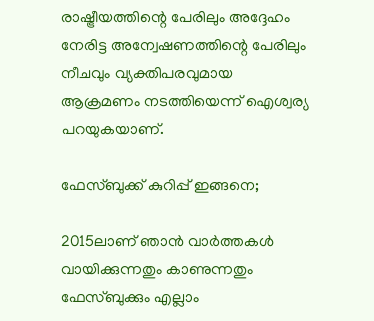രാഷ്ട്രീയത്തിന്റെ പേരിലും അദ്ദേഹം നേരിട്ട അന്വേഷണത്തിന്റെ പേരിലും നീചവും വ്യക്തിപരവുമായ ആക്രമണം നടത്തിയെന്ന് ഐശ്വര്യ പറയുകയാണ്.

ഫേസ്ബുക്ക് കുറിപ്പ് ഇങ്ങനെ;

2015ലാണ് ഞാൻ വാർത്തകൾ വായിക്കുന്നതും കാണുന്നതും ഫേസ്ബുക്കും എല്ലാം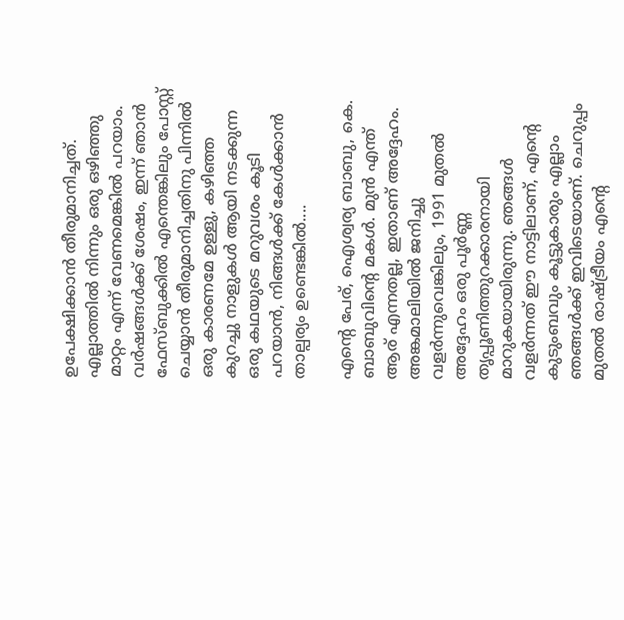ഉപേക്ഷിക്കാൻ തീരുമാനിച്ചത്. എല്ലാത്തിൽ നിന്നും ഒരു ഒഴിഞ്ഞു മാറ്റം എന്ന് വേണമെങ്കിൽ പറയാം. വർഷങ്ങൾക്ക് ശേഷം, ഇന്ന് ഞാൻ ഫേസ്ബുക്കിൽ എന്തെങ്കിലും പോസ്റ്റ് ചെയ്യാൻ തീരുമാനിച്ചതിനു പിന്നിൽ ഒരു കാരണമേ ഉള്ളു, കഴിഞ്ഞ കുറച്ചു നാളുകൾ ആയി നടക്കുന്ന ഒരു കഥയുടെ മറുവശം കൂടി പറയാൻ, നിങ്ങൾക്ക് കേൾക്കാൻ താല്പര്യം ഉണ്ടെങ്കിൽ....

എന്റെ പേര്, ഐശ്വര്യ ബാബു, കെ. ബാബുവിന്റെ മകൾ. മുൻ എന്ത് ആര് എന്നതല്ല, ഇതാണ് അദ്ദേഹം. അങ്കമാലിയിൽ ജനിച്ചു വളർന്നുവെങ്കിലും, 1991 മുതൽ അദ്ദേഹം ഒരു പൂർണ്ണ തൃപ്പൂണിത്തുറക്കാരനായി മാറുകയായിരുന്നു. ഞങ്ങൾ വളർന്നത് ഈ നാട്ടിലാണ്, എന്റെ കുടുംബവും കൂട്ടുകാരും എല്ലാം ഞങ്ങൾക്ക് ഇവിടെയാണ്. ചെറുപ്പം മുതൽ രാഷ്ട്രീയം എന്റെ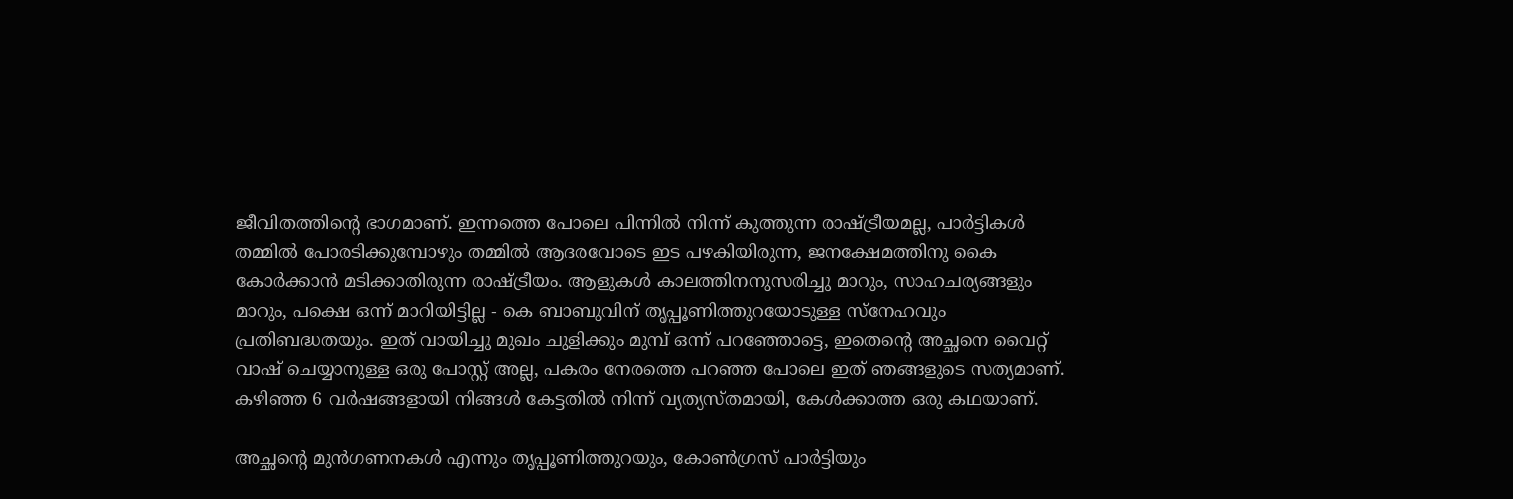ജീവിതത്തിന്റെ ഭാഗമാണ്. ഇന്നത്തെ പോലെ പിന്നിൽ നിന്ന് കുത്തുന്ന രാഷ്ട്രീയമല്ല, പാർട്ടികൾ തമ്മിൽ പോരടിക്കുമ്പോഴും തമ്മിൽ ആദരവോടെ ഇട പഴകിയിരുന്ന, ജനക്ഷേമത്തിനു കൈ കോർക്കാൻ മടിക്കാതിരുന്ന രാഷ്ട്രീയം. ആളുകൾ കാലത്തിനനുസരിച്ചു മാറും, സാഹചര്യങ്ങളും മാറും, പക്ഷെ ഒന്ന് മാറിയിട്ടില്ല - കെ ബാബുവിന് തൃപ്പൂണിത്തുറയോടുള്ള സ്നേഹവും പ്രതിബദ്ധതയും. ഇത് വായിച്ചു മുഖം ചുളിക്കും മുമ്പ് ഒന്ന് പറഞ്ഞോട്ടെ, ഇതെന്റെ അച്ഛനെ വൈറ്റ് വാഷ് ചെയ്യാനുള്ള ഒരു പോസ്റ്റ് അല്ല, പകരം നേരത്തെ പറഞ്ഞ പോലെ ഇത് ഞങ്ങളുടെ സത്യമാണ്. കഴിഞ്ഞ 6 വർഷങ്ങളായി നിങ്ങൾ കേട്ടതിൽ നിന്ന് വ്യത്യസ്തമായി, കേൾക്കാത്ത ഒരു കഥയാണ്.

അച്ഛന്റെ മുൻ‌ഗണനകൾ എന്നും തൃപ്പൂണിത്തുറയും, കോൺഗ്രസ് പാർട്ടിയും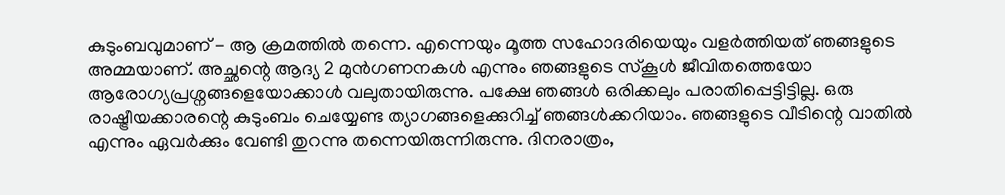കുടുംബവുമാണ് - ആ ക്രമത്തിൽ തന്നെ. എന്നെയും മൂത്ത സഹോദരിയെയും വളർത്തിയത് ഞങ്ങളുടെ അമ്മയാണ്. അച്ഛന്റെ ആദ്യ 2 മുൻ‌ഗണനകൾ എന്നും ഞങ്ങളുടെ സ്കൂൾ ജീവിതത്തെയോ ആരോഗ്യപ്രശ്നങ്ങളെയോക്കാൾ വലുതായിരുന്നു. പക്ഷേ ഞങ്ങൾ ഒരിക്കലും പരാതിപ്പെട്ടിട്ടില്ല. ഒരു രാഷ്ട്രീയക്കാരന്റെ കുടുംബം ചെയ്യേണ്ട ത്യാഗങ്ങളെക്കുറിച്ച് ഞങ്ങൾക്കറിയാം. ഞങ്ങളുടെ വീടിന്റെ വാതിൽ എന്നും ഏവർക്കും വേണ്ടി തുറന്നു തന്നെയിരുന്നിരുന്നു. ദിനരാത്രം,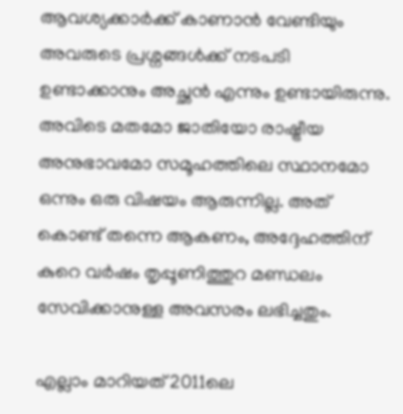ആവശ്യക്കാർക്ക് കാണാൻ വേണ്ടിയും അവരുടെ പ്രശ്നങ്ങൾക്ക് നടപടി ഉണ്ടാക്കാനും അച്ഛൻ എന്നും ഉണ്ടായിരുന്നു. അവിടെ മതമോ ജാതിയോ രാഷ്ട്രീയ അനുഭാവമോ സമൂഹത്തിലെ സ്ഥാനമോ ഒന്നും ഒരു വിഷയം ആരുന്നില്ല. അത് കൊണ്ട് തന്നെ ആകണം, അദ്ദേഹത്തിന് കുറെ വർഷം തൃപ്പൂണിത്തുറ മണ്ഡലം സേവിക്കാനുള്ള അവസരം ലഭിച്ചതും.

എല്ലാം മാറിയത് 2011ലെ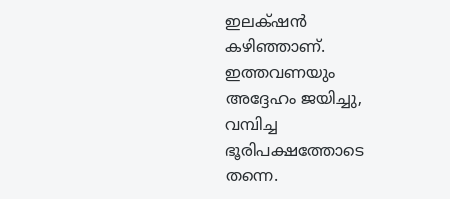ഇലക്‌ഷൻ കഴിഞ്ഞാണ്. ഇത്തവണയും അദ്ദേഹം ജയിച്ചു, വമ്പിച്ച ഭൂരിപക്ഷത്തോടെ തന്നെ.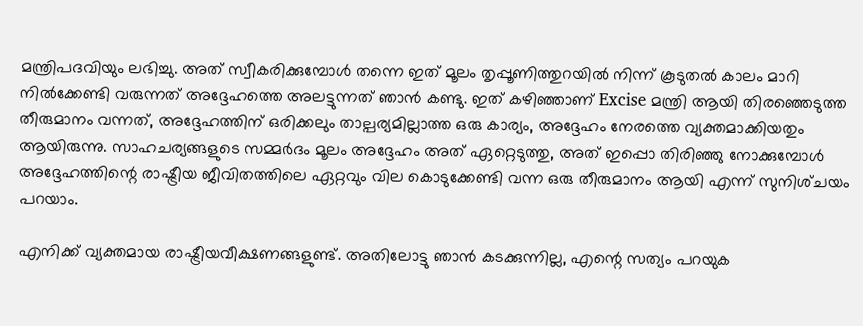മന്ത്രിപദവിയും ലഭിച്ചു. അത് സ്വീകരിക്കുമ്പോൾ തന്നെ ഇത് മൂലം തൃപ്പൂണിത്തുറയിൽ നിന്ന് കൂടുതൽ കാലം മാറി നിൽക്കേണ്ടി വരുന്നത് അദ്ദേഹത്തെ അലട്ടുന്നത് ഞാൻ കണ്ടു. ഇത് കഴിഞ്ഞാണ് Excise മന്ത്രി ആയി തിരഞ്ഞെടുത്ത തീരുമാനം വന്നത്, അദ്ദേഹത്തിന് ഒരിക്കലും താല്പര്യമില്ലാത്ത ഒരു കാര്യം, അദ്ദേഹം നേരത്തെ വ്യക്തമാക്കിയതും ആയിരുന്നു. സാഹചര്യങ്ങളുടെ സമ്മർദം മൂലം അദ്ദേഹം അത് ഏറ്റെടുത്തു, അത് ഇപ്പൊ തിരിഞ്ഞു നോക്കുമ്പോൾ അദ്ദേഹത്തിന്റെ രാഷ്ട്രീയ ജീവിതത്തിലെ ഏറ്റവും വില കൊടുക്കേണ്ടി വന്ന ഒരു തീരുമാനം ആയി എന്ന് സുനിശ്‌ചയം പറയാം.

എനിക്ക് വ്യക്തമായ രാഷ്ട്രീയവീക്ഷണങ്ങളുണ്ട്. അതിലോട്ടു ഞാൻ കടക്കുന്നില്ല, എന്റെ സത്യം പറയുക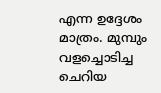എന്ന ഉദ്ദേശം മാത്രം. മുമ്പും വളച്ചൊടിച്ച ചെറിയ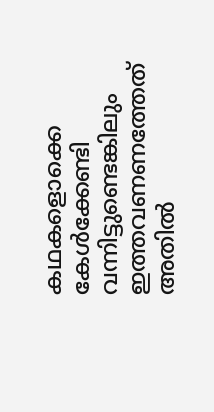കഥകളൊക്കെ കേൾക്കേണ്ടി വന്നിട്ടുണ്ടെങ്കിലും ഇത്തവണണത്തേത്‌ അതിൽ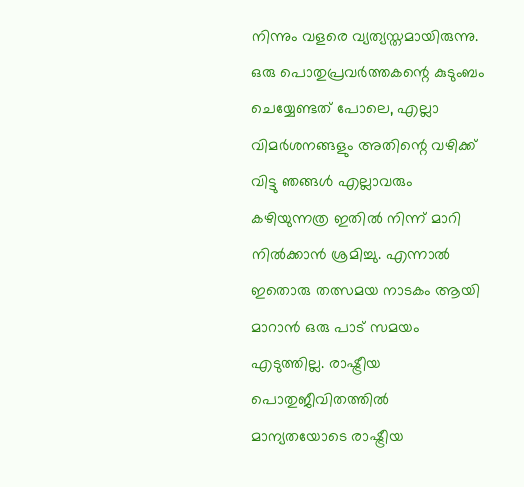നിന്നും വളരെ വ്യത്യസ്തമായിരുന്നു. ഒരു പൊതുപ്രവർത്തകന്റെ കുടുംബം ചെയ്യേണ്ടത് പോലെ, എല്ലാ വിമർശനങ്ങളും അതിന്റെ വഴിക്ക് വിട്ടു ഞങ്ങൾ എല്ലാവരും കഴിയുന്നത്ര ഇതിൽ നിന്ന് മാറി നിൽക്കാൻ ശ്രമിച്ചു. എന്നാൽ ഇതൊരു തത്സമയ നാടകം ആയി മാറാൻ ഒരു പാട് സമയം എടുത്തില്ല. രാഷ്ട്രീയ പൊതുജീവിതത്തിൽ മാന്യതയോടെ രാഷ്ട്രീയ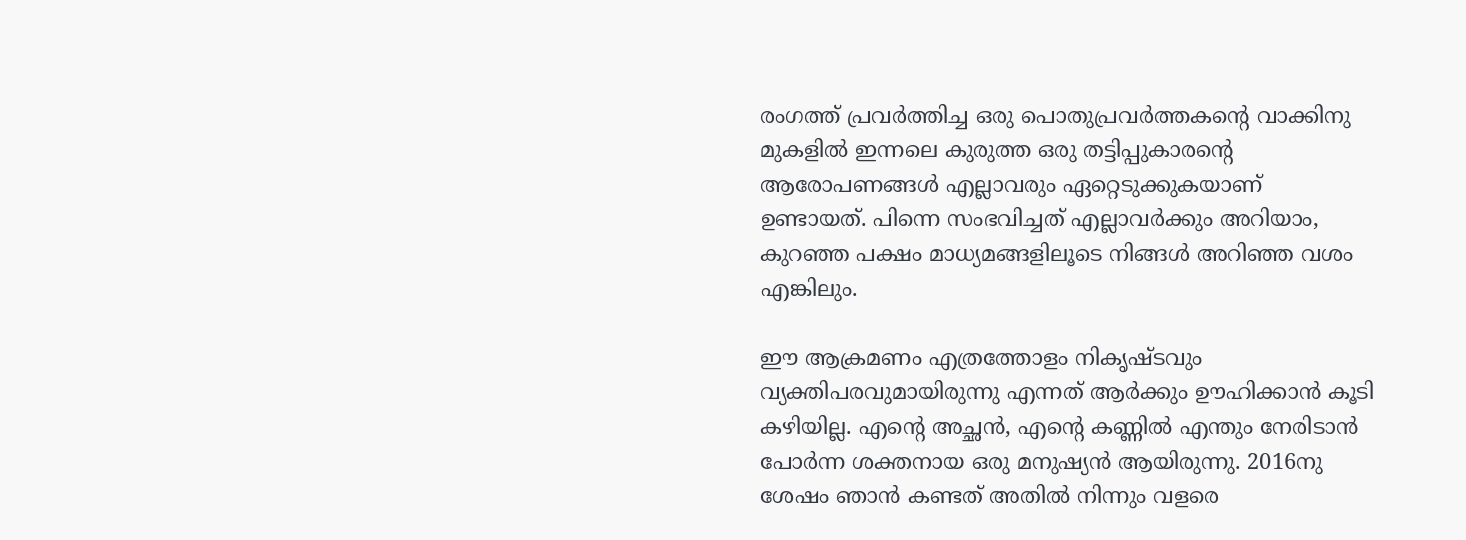രംഗത്ത് പ്രവർത്തിച്ച ഒരു പൊതുപ്രവർത്തകന്റെ വാക്കിനു മുകളിൽ ഇന്നലെ കുരുത്ത ഒരു തട്ടിപ്പുകാരന്റെ ആരോപണങ്ങൾ എല്ലാവരും ഏറ്റെടുക്കുകയാണ് ഉണ്ടായത്. പിന്നെ സംഭവിച്ചത് എല്ലാവർക്കും അറിയാം, കുറഞ്ഞ പക്ഷം മാധ്യമങ്ങളിലൂടെ നിങ്ങൾ അറിഞ്ഞ വശം എങ്കിലും.

ഈ ആക്രമണം എത്രത്തോളം നികൃഷ്ടവും വ്യക്തിപരവുമായിരുന്നു എന്നത് ആർക്കും ഊഹിക്കാൻ കൂടി കഴിയില്ല. എന്റെ അച്ഛൻ, എന്റെ കണ്ണിൽ എന്തും നേരിടാൻ പോർന്ന ശക്തനായ ഒരു മനുഷ്യൻ ആയിരുന്നു. 2016നു ശേഷം ഞാൻ കണ്ടത് അതിൽ നിന്നും വളരെ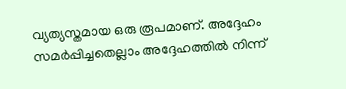വ്യത്യസ്തമായ ഒരു രൂപമാണ്. അദ്ദേഹം സമർപ്പിച്ചതെല്ലാം അദ്ദേഹത്തിൽ നിന്ന്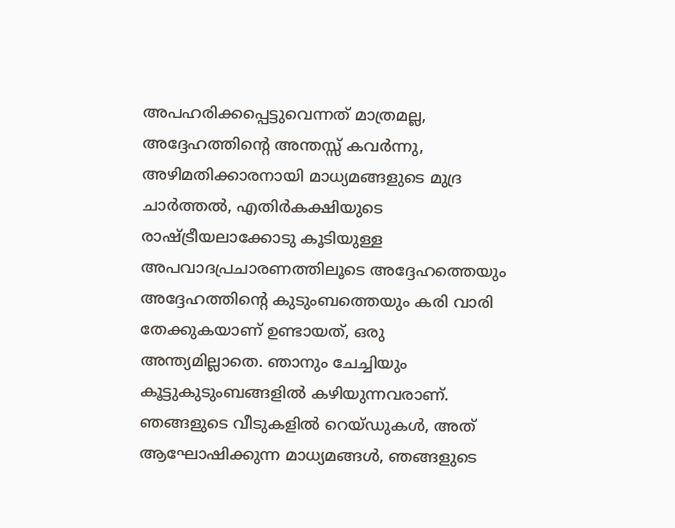അപഹരിക്കപ്പെട്ടുവെന്നത് മാത്രമല്ല, അദ്ദേഹത്തിന്റെ അന്തസ്സ് കവർന്നു, അഴിമതിക്കാരനായി മാധ്യമങ്ങളുടെ മുദ്ര ചാർത്തൽ, എതിർകക്ഷിയുടെ രാഷ്ട്രീയലാക്കോടു കൂടിയുള്ള അപവാദപ്രചാരണത്തിലൂടെ അദ്ദേഹത്തെയും അദ്ദേഹത്തിന്റെ കുടുംബത്തെയും കരി വാരി തേക്കുകയാണ് ഉണ്ടായത്, ഒരു അന്ത്യമില്ലാതെ. ഞാനും ചേച്ചിയും കൂട്ടുകുടുംബങ്ങളിൽ കഴിയുന്നവരാണ്. ഞങ്ങളുടെ വീടുകളിൽ റെയ്ഡുകൾ, അത് ആഘോഷിക്കുന്ന മാധ്യമങ്ങൾ, ഞങ്ങളുടെ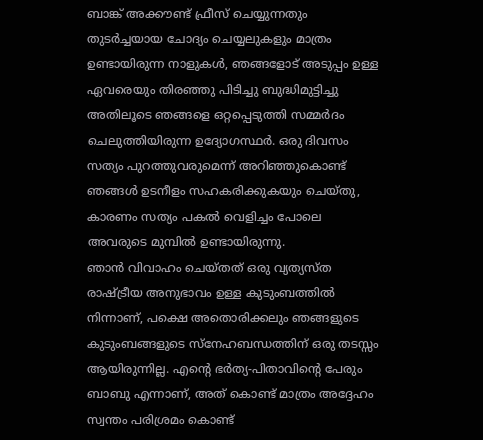ബാങ്ക് അക്കൗണ്ട് ഫ്രീസ് ചെയ്യുന്നതും തുടർച്ചയായ ചോദ്യം ചെയ്യലുകളും മാത്രം ഉണ്ടായിരുന്ന നാളുകൾ, ഞങ്ങളോട് അടുപ്പം ഉള്ള ഏവരെയും തിരഞ്ഞു പിടിച്ചു ബുദ്ധിമുട്ടിച്ചു അതിലൂടെ ഞങ്ങളെ ഒറ്റപ്പെടുത്തി സമ്മർദം ചെലുത്തിയിരുന്ന ഉദ്യോഗസ്ഥർ. ഒരു ദിവസം സത്യം പുറത്തുവരുമെന്ന് അറിഞ്ഞുകൊണ്ട് ഞങ്ങൾ ഉടനീളം സഹകരിക്കുകയും ചെയ്തു, കാരണം സത്യം പകൽ വെളിച്ചം പോലെ അവരുടെ മുമ്പിൽ ഉണ്ടായിരുന്നു.
ഞാൻ വിവാഹം ചെയ്തത് ഒരു വ്യത്യസ്ത രാഷ്ട്രീയ അനുഭാവം ഉള്ള കുടുംബത്തിൽ നിന്നാണ്, പക്ഷെ അതൊരിക്കലും ഞങ്ങളുടെ കുടുംബങ്ങളുടെ സ്നേഹബന്ധത്തിന് ഒരു തടസ്സം ആയിരുന്നില്ല. എന്റെ ഭർത്യ-പിതാവിന്റെ പേരും ബാബു എന്നാണ്, അത് കൊണ്ട് മാത്രം അദ്ദേഹം സ്വന്തം പരിശ്രമം കൊണ്ട്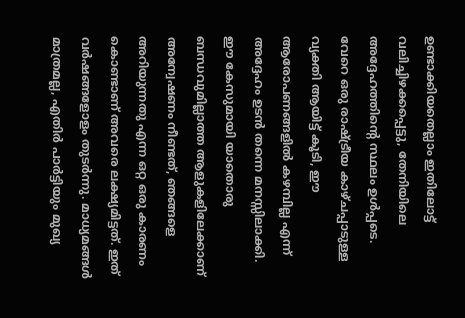ഉണ്ടാക്കിയതെല്ലാം ഇതിലോട്ട് വലിച്ചിഴക്കപ്പെട്ടു, തേനിയിലെ അദ്ദേഹത്തിന്റെ സ്ഥലം ഉൾപ്പടെ. വേറെ ഒരു രാഷ്ട്രീയ കാഴ്ചപ്പാടുള്ള വ്യക്തി ആയിട്ട് കൂടി, ഈ ആരോപണങ്ങളിൽ കഴമ്പില്ല എന്ന് അദ്ദേഹം ഉടൻ തന്നെ മനസ്സിലാക്കി. ഈ കേസുമായി യാതൊരു ബന്ധവുമില്ലാത്ത ആളുകളിലേക്കാണ് അന്വേഷണം നീണ്ടത്, ഞങ്ങളെ അറിയുന്നതു എന്ന ഒറ്റ ഒരു കാരണം കൊണ്ടാണ് അവരെ ലക്ഷ്യമിട്ടത്. ഇത് വർഷങ്ങളോളം തുടർന്നു. മാധ്യമങ്ങൾ മാത്രമല്ല, എതിർ പാർട്ടിയും മുഖ്യ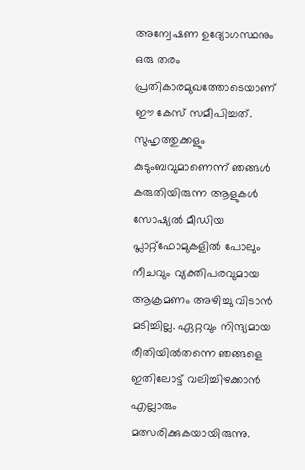അന്വേഷണ ഉദ്യോഗസ്ഥനും ഒരു തരം പ്രതികാരമുഖത്തോടെയാണ് ഈ കേസ് സമീപിച്ചത്. സുഹൃത്തുക്കളും കുടുംബവുമാണെന്ന് ഞങ്ങൾ കരുതിയിരുന്ന ആളുകൾ സോഷ്യൽ മീഡിയ പ്ലാറ്റ്‌ഫോമുകളിൽ പോലും നീചവും വ്യക്തിപരവുമായ ആക്രമണം അഴിച്ചു വിടാൻ മടിച്ചില്ല. ഏറ്റവും നിന്ദ്യമായ രീതിയിൽതന്നെ ഞങ്ങളെ ഇതിലോട്ട് വലിച്ചിഴക്കാൻ എല്ലാരും മത്സരിക്കുകയായിരുന്നു.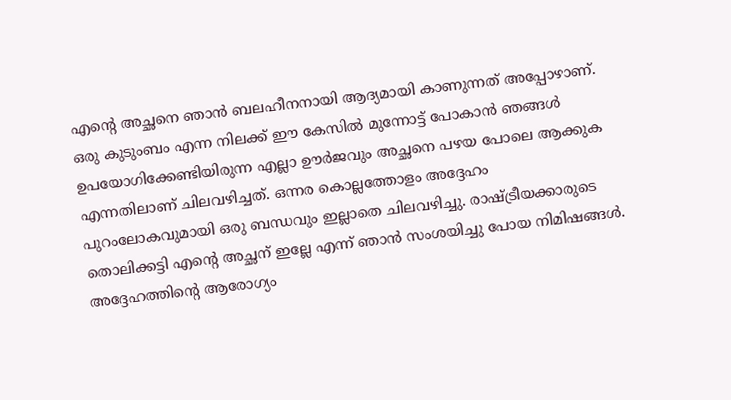എന്റെ അച്ഛനെ ഞാൻ ബലഹീനനായി ആദ്യമായി കാണുന്നത് അപ്പോഴാണ്. ഒരു കുടുംബം എന്ന നിലക്ക് ഈ കേസിൽ മുന്നോട്ട് പോകാൻ ഞങ്ങൾ ഉപയോഗിക്കേണ്ടിയിരുന്ന എല്ലാ ഊർജവും അച്ഛനെ പഴയ പോലെ ആക്കുക എന്നതിലാണ് ചിലവഴിച്ചത്. ഒന്നര കൊല്ലത്തോളം അദ്ദേഹം പുറംലോകവുമായി ഒരു ബന്ധവും ഇല്ലാതെ ചിലവഴിച്ചു. രാഷ്ട്രീയക്കാരുടെ തൊലിക്കട്ടി എന്റെ അച്ഛന് ഇല്ലേ എന്ന് ഞാൻ സംശയിച്ചു പോയ നിമിഷങ്ങൾ. അദ്ദേഹത്തിന്റെ ആരോഗ്യം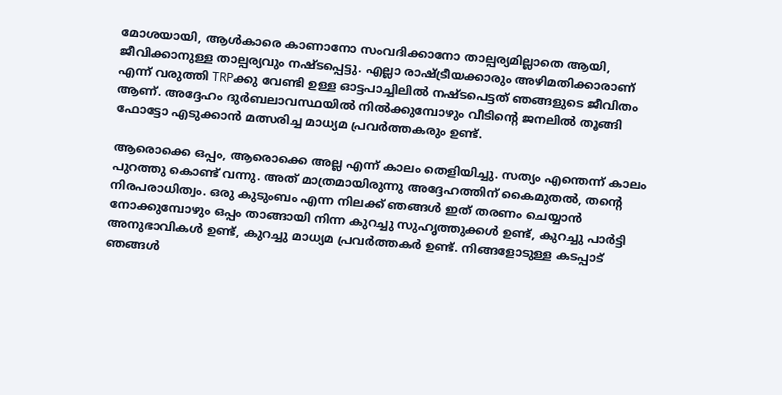മോശയായി, ആൾകാരെ കാണാനോ സംവദിക്കാനോ താല്പര്യമില്ലാതെ ആയി, ജീവിക്കാനുള്ള താല്പര്യവും നഷ്ടപ്പെട്ടു. എല്ലാ രാഷ്ട്രീയക്കാരും അഴിമതിക്കാരാണ് എന്ന് വരുത്തി TRPക്കു വേണ്ടി ഉള്ള ഓട്ടപാച്ചിലിൽ നഷ്ടപെട്ടത് ഞങ്ങളുടെ ജീവിതം ആണ്. അദ്ദേഹം ദുർബലാവസ്ഥയിൽ നിൽക്കുമ്പോഴും വീടിന്റെ ജനലിൽ തൂങ്ങി ഫോട്ടോ എടുക്കാൻ മത്സരിച്ച മാധ്യമ പ്രവർത്തകരും ഉണ്ട്.

ആരൊക്കെ ഒപ്പം, ആരൊക്കെ അല്ല എന്ന് കാലം തെളിയിച്ചു. സത്യം എന്തെന്ന് കാലം പുറത്തു കൊണ്ട് വന്നു. അത് മാത്രമായിരുന്നു അദ്ദേഹത്തിന് കൈമുതൽ, തന്റെ നിരപരാധിത്വം. ഒരു കുടുംബം എന്ന നിലക്ക് ഞങ്ങൾ ഇത് തരണം ചെയ്യാൻ നോക്കുമ്പോഴും ഒപ്പം താങ്ങായി നിന്ന കുറച്ചു സുഹൃത്തുക്കൾ ഉണ്ട്, കുറച്ചു പാർട്ടി അനുഭാവികൾ ഉണ്ട്, കുറച്ചു മാധ്യമ പ്രവർത്തകർ ഉണ്ട്. നിങ്ങളോടുള്ള കടപ്പാട് ഞങ്ങൾ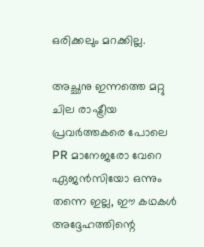ഒരിക്കലും മറക്കില്ല.

അച്ഛനു ഇന്നത്തെ മറ്റു ചില രാഷ്ട്രീയ പ്രവർത്തകരെ പോലെ PR മാനേജരോ വേറെ ഏജൻസിയോ ഒന്നും തന്നെ ഇല്ല, ഈ കഥകൾ അദ്ദേഹത്തിന്റെ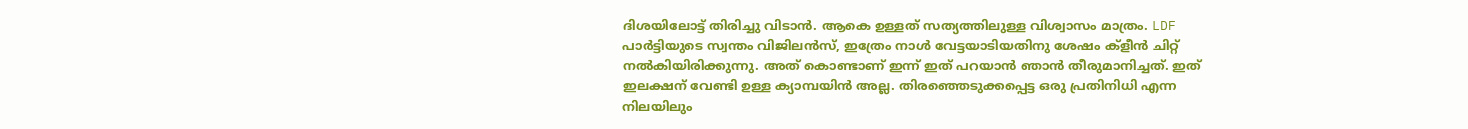ദിശയിലോട്ട് തിരിച്ചു വിടാൻ. ആകെ ഉള്ളത് സത്യത്തിലുള്ള വിശ്വാസം മാത്രം. LDF പാർട്ടിയുടെ സ്വന്തം വിജിലൻസ്, ഇത്രേം നാൾ വേട്ടയാടിയതിനു ശേഷം ക്‌ളീൻ ചിറ്റ് നൽകിയിരിക്കുന്നു. അത് കൊണ്ടാണ് ഇന്ന് ഇത് പറയാൻ ഞാൻ തീരുമാനിച്ചത്. ഇത് ഇലക്ഷന് വേണ്ടി ഉള്ള ക്യാമ്പയിൻ അല്ല. തിരഞ്ഞെടുക്കപ്പെട്ട ഒരു പ്രതിനിധി എന്ന നിലയിലും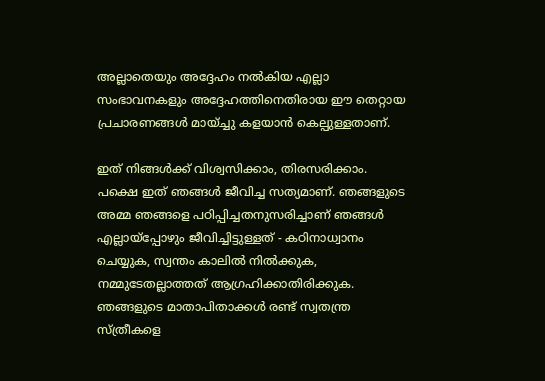അല്ലാതെയും അദ്ദേഹം നൽകിയ എല്ലാ സംഭാവനകളും അദ്ദേഹത്തിനെതിരായ ഈ തെറ്റായ പ്രചാരണങ്ങൾ മായ്ച്ചു കളയാൻ കെല്പുള്ളതാണ്.

ഇത് നിങ്ങൾക്ക് വിശ്വസിക്കാം, തിരസരിക്കാം. പക്ഷെ ഇത് ഞങ്ങൾ ജീവിച്ച സത്യമാണ്. ഞങ്ങളുടെ അമ്മ ഞങ്ങളെ പഠിപ്പിച്ചതനുസരിച്ചാണ് ഞങ്ങൾ എല്ലായ്പ്പോഴും ജീവിച്ചിട്ടുള്ളത് - കഠിനാധ്വാനം ചെയ്യുക, സ്വന്തം കാലിൽ നിൽക്കുക, നമ്മുടേതല്ലാത്തത് ആഗ്രഹിക്കാതിരിക്കുക. ഞങ്ങളുടെ മാതാപിതാക്കൾ രണ്ട് സ്വതന്ത്ര സ്ത്രീകളെ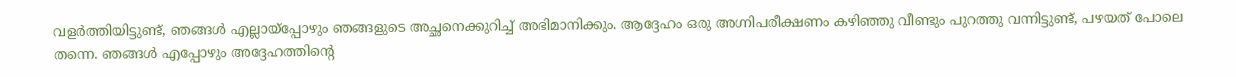വളർത്തിയിട്ടുണ്ട്, ഞങ്ങൾ എല്ലായ്പ്പോഴും ഞങ്ങളുടെ അച്ഛനെക്കുറിച്ച് അഭിമാനിക്കും. ആദ്ദേഹം ഒരു അഗ്നിപരീക്ഷണം കഴിഞ്ഞു വീണ്ടും പുറത്തു വന്നിട്ടുണ്ട്, പഴയത് പോലെ തന്നെ. ഞങ്ങൾ എപ്പോഴും അദ്ദേഹത്തിന്റെ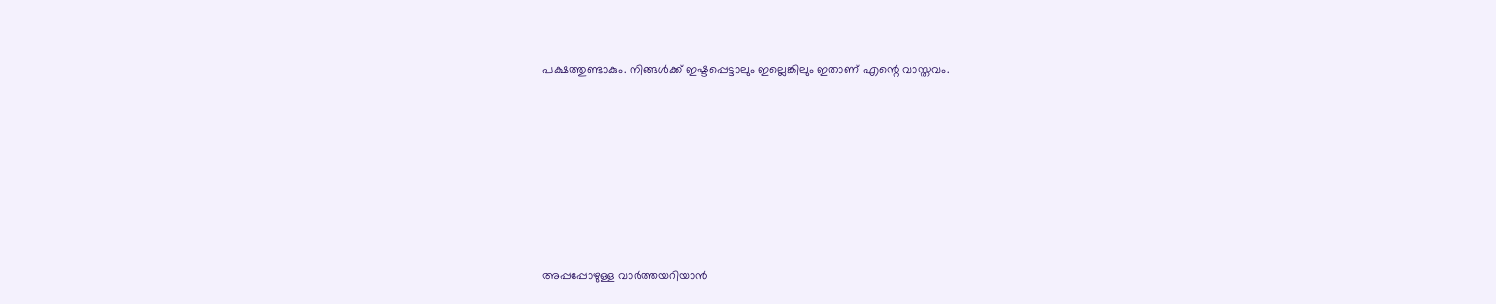പക്ഷത്തുണ്ടാകും. നിങ്ങൾക്ക് ഇഷ്ടപ്പെട്ടാലും ഇല്ലെങ്കിലും ഇതാണ് എന്റെ വാസ്തവം.







അപ്പപ്പോഴുള്ള വാര്‍ത്തയറിയാന്‍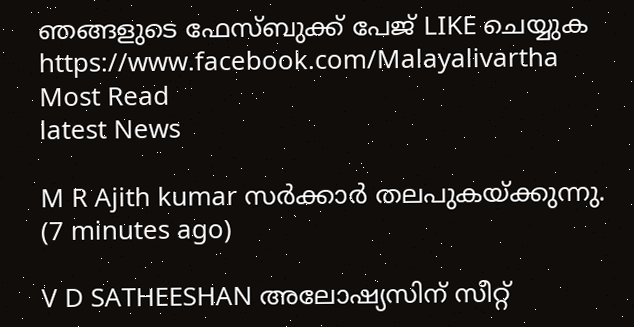ഞങ്ങളുടെ ഫേസ്‌ബുക്ക്‌ പേജ് LIKE ചെയ്യുക
https://www.facebook.com/Malayalivartha
Most Read
latest News

M R Ajith kumar സർക്കാർ തലപുകയ്ക്കുന്നു.  (7 minutes ago)

V D SATHEESHAN അലോഷ്യസിന് സീറ്റ്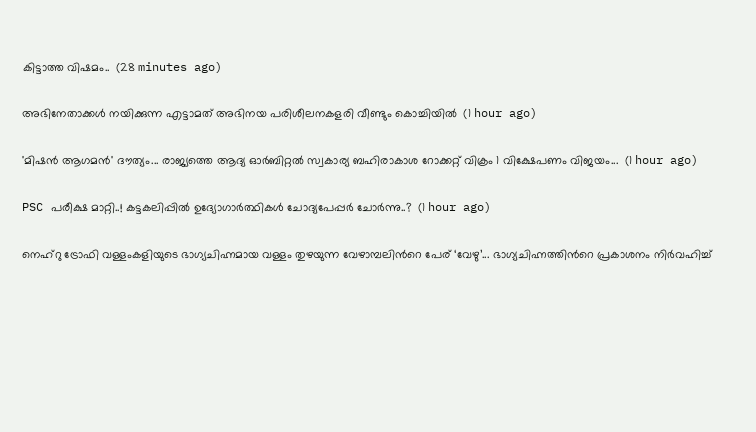കിട്ടാത്ത വിഷമം..  (28 minutes ago)

അഭിനേതാക്കള്‍ നയിക്കുന്ന എട്ടാമത് അഭിനയ പരിശീലനകളരി വീണ്ടും കൊച്ചിയില്‍  (1 hour ago)

'മിഷന്‍ ആഗമന്‍' ദൗത്യം... രാജ്യത്തെ ആദ്യ ഓര്‍ബിറ്റല്‍ സ്വകാര്യ ബഹിരാകാശ റോക്കറ്റ് വിക്രം 1 വിക്ഷേപണം വിജയം...  (1 hour ago)

PSC പരീക്ഷ മാറ്റി..! കട്ടകലിപ്പിൽ ഉദ്യോഗാർത്ഥികൾ ചോദ്യപേപ്പർ ചോർന്നു..?  (1 hour ago)

നെഹ്റു ട്രോഫി വള്ളംകളിയുടെ ഭാഗ്യചിഹ്നമായ വള്ളം തുഴയുന്ന വേഴാമ്പലിൻറെ പേര് ‘വേഴു’... ഭാഗ്യചിഹ്നത്തിൻറെ പ്രകാശനം നിർവഹിച്ച്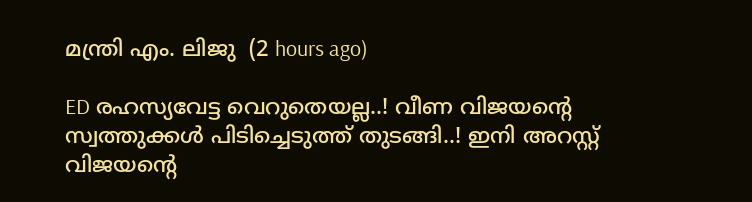മന്ത്രി എം. ലിജു  (2 hours ago)

ED രഹസ്യവേട്ട വെറുതെയല്ല..! വീണ വിജയന്റെ സ്വത്തുക്കൾ പിടിച്ചെടുത്ത് തുടങ്ങി..! ഇനി അറസ്റ്റ് വിജയന്റെ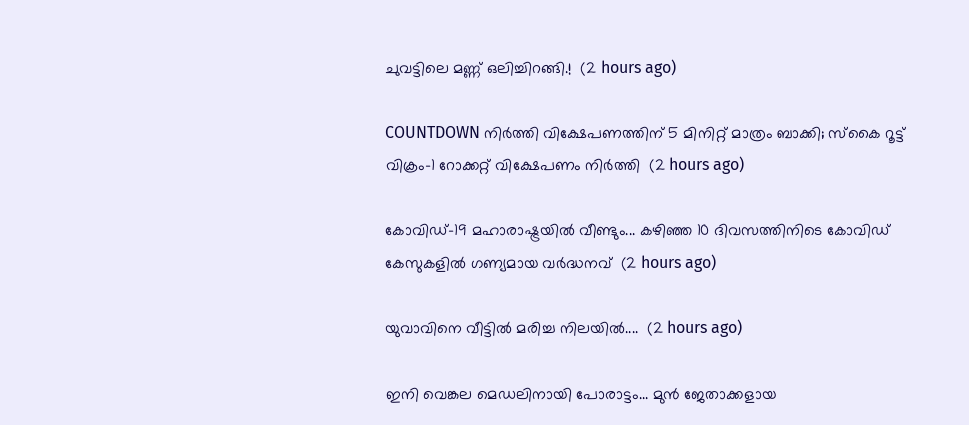ചുവട്ടിലെ മണ്ണ് ഒലിച്ചിറങ്ങി.!  (2 hours ago)

COUNTDOWN നിർത്തി വിക്ഷേപണത്തിന് 5 മിനിറ്റ് മാത്രം ബാക്കി; സ്‌കൈ റൂട്ട് വിക്രം-1 റോക്കറ്റ് വിക്ഷേപണം നിർത്തി  (2 hours ago)

കോവിഡ്-19 മഹാരാഷ്ട്രയിൽ വീണ്ടും... കഴിഞ്ഞ 10 ദിവസത്തിനിടെ കോവിഡ് കേസുകളിൽ ഗണ്യമായ വർദ്ധനവ്  (2 hours ago)

യുവാവിനെ വീട്ടിൽ മരിച്ച നിലയിൽ....  (2 hours ago)

ഇനി വെങ്കല മെഡലിനായി പോരാട്ടം... മുൻ ജേതാക്കളായ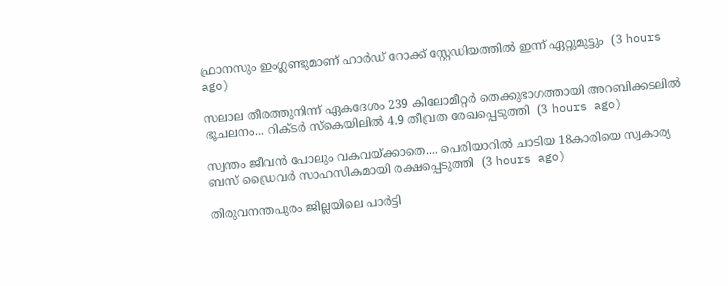ഫ്രാനസും ഇംഗ്ലണ്ടുമാണ് ഹാർഡ് റോക്ക് സ്റ്റേഡിയത്തിൽ ഇന്ന് ഏറ്റുമുട്ടും  (3 hours ago)

സലാല തീരത്തുനിന്ന് ഏകദേശം 239 കിലോമീറ്റർ തെക്കുഭാഗത്തായി അറബിക്കടലിൽ ഭൂചലനം... റിക്ടർ സ്കെയിലിൽ 4.9 തീവ്രത രേഖപ്പെടുത്തി  (3 hours ago)

സ്വന്തം ജീവൻ പോലും വകവയ്ക്കാതെ.... പെരിയാറിൽ ചാടിയ 18കാരിയെ സ്വകാര്യ ബസ് ഡ്രൈവർ സാഹസികമായി രക്ഷപ്പെടുത്തി  (3 hours ago)

തിരുവനന്തപുരം ജില്ലയിലെ പാർട്ടി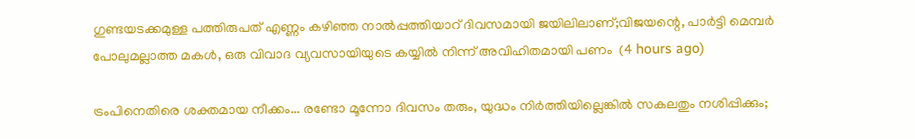ഗുണ്ടയടക്കമുള്ള പത്തിരുപത് എണ്ണം കഴിഞ്ഞ നാൽപ്പത്തിയാറ് ദിവസമായി ജയിലിലാണ്;വിജയന്റെ, പാർട്ടി മെമ്പർ പോലുമല്ലാത്ത മകൾ, ഒരു വിവാദ വ്യവസായിയുടെ കയ്യിൽ നിന്ന് അവിഹിതമായി പണം  (4 hours ago)

ട്രംപിനെതിരെ ശക്തമായ നീക്കം... രണ്ടോ മൂന്നോ ദിവസം തരും, യുദ്ധം നി‍ർത്തിയില്ലെങ്കിൽ സകലതും നശിപ്പിക്കും;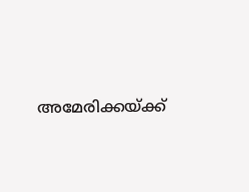അമേരിക്കയ്ക്ക്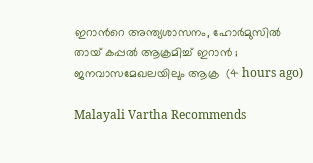ഇറാൻറെ അന്ത്യശാസനം, ഹോർമുസിൽ തായ് കപ്പൽ ആക്രമിച്ച് ഇറാൻ ; ജനവാസമേഖലയിലും ആക്ര  (4 hours ago)

Malayali Vartha Recommends